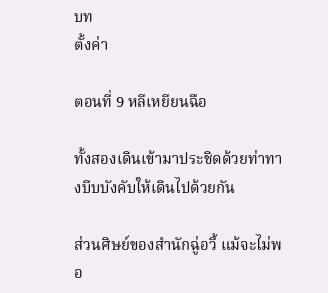บท
ตั้งค่า

ตอนที่ 9 หลีเหยียนฉือ

ทั้งสองเดินเข้ามาประชิดด้วยท่าทางบีบบังคับให้เดินไปด้วยกัน

ส่วนศิษย์ของสำนักฉู่อวี้ แม้จะไม่พอ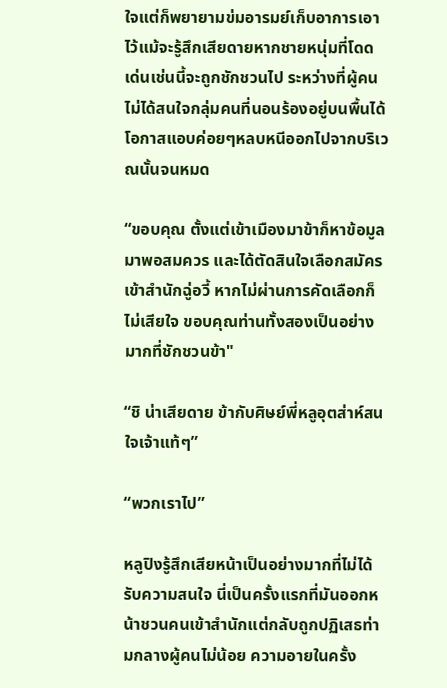ใจแต่ก็พยายามข่มอารมย์เก็บอาการเอาไว้แม้จะรู้สึกเสียดายหากชายหนุ่มที่โดดเด่นเช่นนี้จะถูกชักชวนไป ระหว่างที่ผู้คนไม่ได้สนใจกลุ่มคนที่นอนร้องอยู่บนพื้นได้โอกาสแอบค่อยๆหลบหนีออกไปจากบริเวณนั้นจนหมด

“ขอบคุณ ตั้งแต่เข้าเมืองมาข้าก็หาข้อมูลมาพอสมควร และได้ตัดสินใจเลือกสมัครเข้าสำนักฉู่อวี้ หากไม่ผ่านการคัดเลือกก็ไม่เสียใจ ขอบคุณท่านทั้งสองเป็นอย่างมากที่ชักชวนข้า"

“ชิ น่าเสียดาย ข้ากับศิษย์พี่หลูอุตส่าห์สนใจเจ้าแท้ๆ”

“พวกเราไป”

หลูปิงรู้สึกเสียหน้าเป็นอย่างมากที่ไม่ได้รับความสนใจ นี่เป็นครั้งแรกที่มันออกหน้าชวนคนเข้าสำนักแต่กลับถูกปฏิเสธท่ามกลางผู้คนไม่น้อย ความอายในครั้ง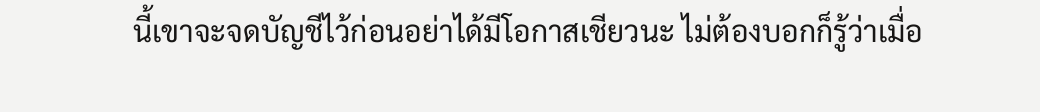นี้เขาจะจดบัญชีไว้ก่อนอย่าได้มีโอกาสเชียวนะ ไม่ต้องบอกก็รู้ว่าเมื่อ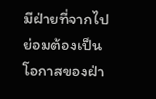มีฝ่ายที่จากไปย่อมต้องเป็นโอกาสของฝ่า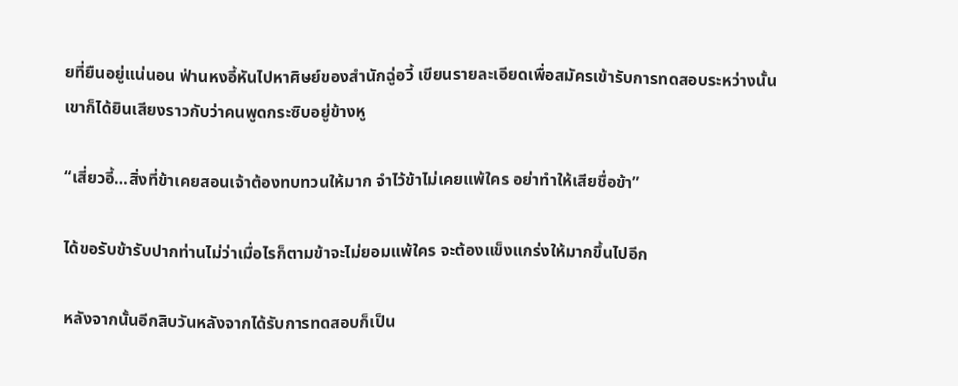ยที่ยืนอยู่แน่นอน ฟ่านหงอี้หันไปหาศิษย์ของสำนักฉู่อวี้ เขียนรายละเอียดเพื่อสมัครเข้ารับการทดสอบระหว่างนั้นเขาก็ได้ยินเสียงราวกับว่าคนพูดกระซิบอยู่ข้างหู

“เสี่ยวอี้…สิ่งที่ข้าเคยสอนเจ้าต้องทบทวนให้มาก จำไว้ข้าไม่เคยแพ้ใคร อย่าทำให้เสียชื่อข้า”

ได้ขอรับข้ารับปากท่านไม่ว่าเมื่อไรก็ตามข้าจะไม่ยอมแพ้ใคร จะต้องแข็งแกร่งให้มากขึ้นไปอีก

หลังจากนั้นอีกสิบวันหลังจากได้รับการทดสอบก็เป็น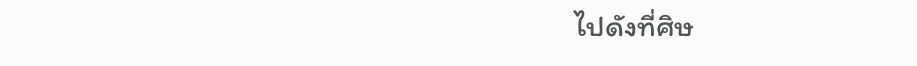ไปดังที่ศิษ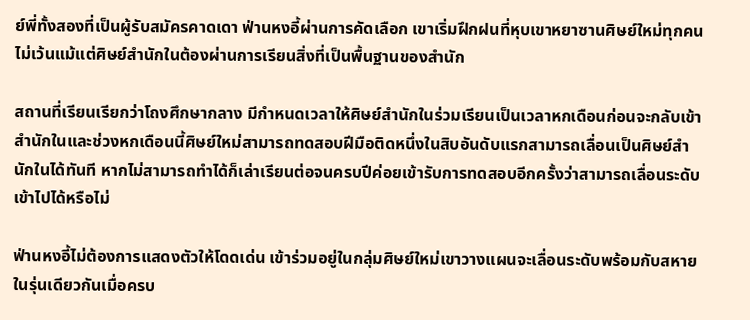ย์พี่ทั้งสองที่เป็นผู้รับสมัครคาดเดา ฟ่านหงอี้ผ่านการคัดเลือก เขาเริ่มฝึกฝนที่หุบเขาหยาซานศิษย์ใหม่ทุกคนไม่เว้นแม้แต่ศิษย์สำนักในต้องผ่านการเรียนสิ่งที่เป็นพื้นฐานของสำนัก

สถานที่เรียนเรียกว่าโถงศึกษากลาง มีกำหนดเวลาให้ศิษย์สำนักในร่วมเรียนเป็นเวลาหกเดือนก่อนจะกลับเข้าสำนักในและช่วงหกเดือนนี้ศิษย์ใหม่สามารถทดสอบฝีมือติดหนึ่งในสิบอันดับแรกสามารถเลื่อนเป็นศิษย์สำนักในได้ทันที หากไม่สามารถทำได้ก็เล่าเรียนต่อจนครบปีค่อยเข้ารับการทดสอบอีกครั้งว่าสามารถเลื่อนระดับเข้าไปได้หรือไม่

ฟ่านหงอี้ไม่ต้องการแสดงตัวให้โดดเด่น เข้าร่วมอยู่ในกลุ่มศิษย์ใหม่เขาวางแผนจะเลื่อนระดับพร้อมกับสหายในรุ่นเดียวกันเมื่อครบ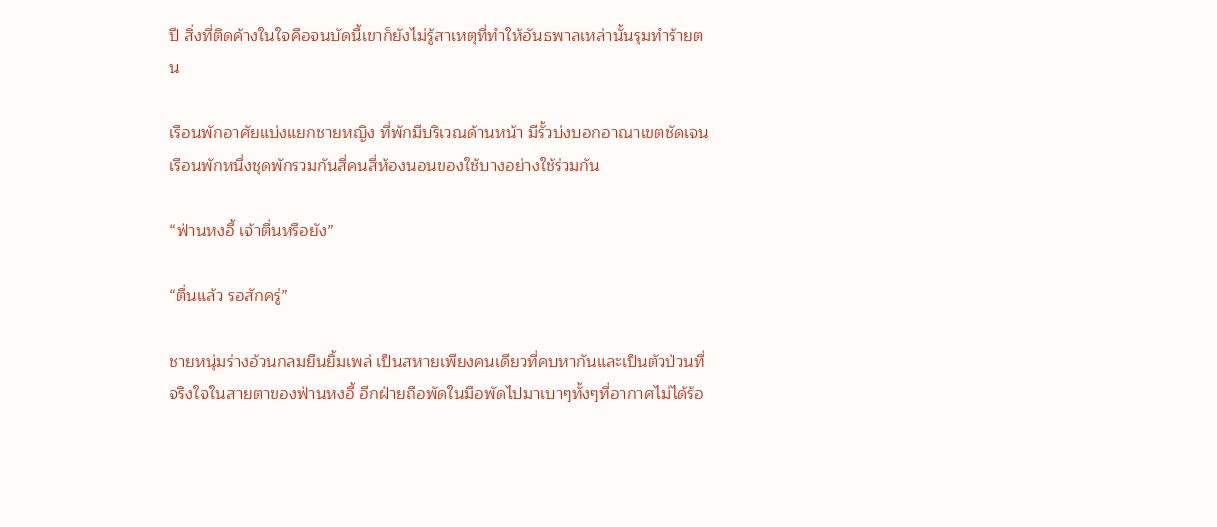ปี สิ่งที่ติดค้างในใจคือจนบัดนี้เขาก็ยังไม่รู้สาเหตุที่ทำให้อันธพาลเหล่านั้นรุมทำร้ายตน

เรือนพักอาศัยแบ่งแยกชายหญิง ที่พักมีบริเวณด้านหน้า มีรั้วบ่งบอกอาณาเขตชัดเจน เรือนพักหนึ่งชุดพักรวมกันสี่คนสี่ห้องนอนของใช้บางอย่างใช้ร่วมกัน

“ฟ่านหงอี้ เจ้าตื่นหรือยัง”

“ตื่นแล้ว รอสักครู่”

ชายหนุ่มร่างอ้วนกลมยืนยิ้มเพล่ เป็นสหายเพียงคนเดียวที่คบหากันและเป็นตัวป่วนที่จริงใจในสายตาของฟ่านหงอี้ อีกฝ่ายถือพัดในมือพัดไปมาเบาๆทั้งๆที่อากาศไม่ได้ร้อ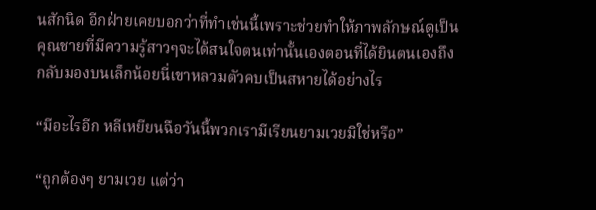นสักนิด อีกฝ่ายเคยบอกว่าที่ทำเช่นนี้เพราะช่วยทำให้ภาพลักษณ์ดูเป็นคุณชายที่มีความรู้สาวๆจะได้สนใจตนเท่านั้นเองตอนที่ได้ยินตนเองถึงกลับมองบนเล็กน้อยนี่เขาหลวมตัวคบเป็นสหายได้อย่างไร

“มีอะไรอีก หลีเหยียนฉือวันนี้พวกเรามีเรียนยามเวยมิใช่หรือ”

“ถูกต้องๆ ยามเวย แต่ว่า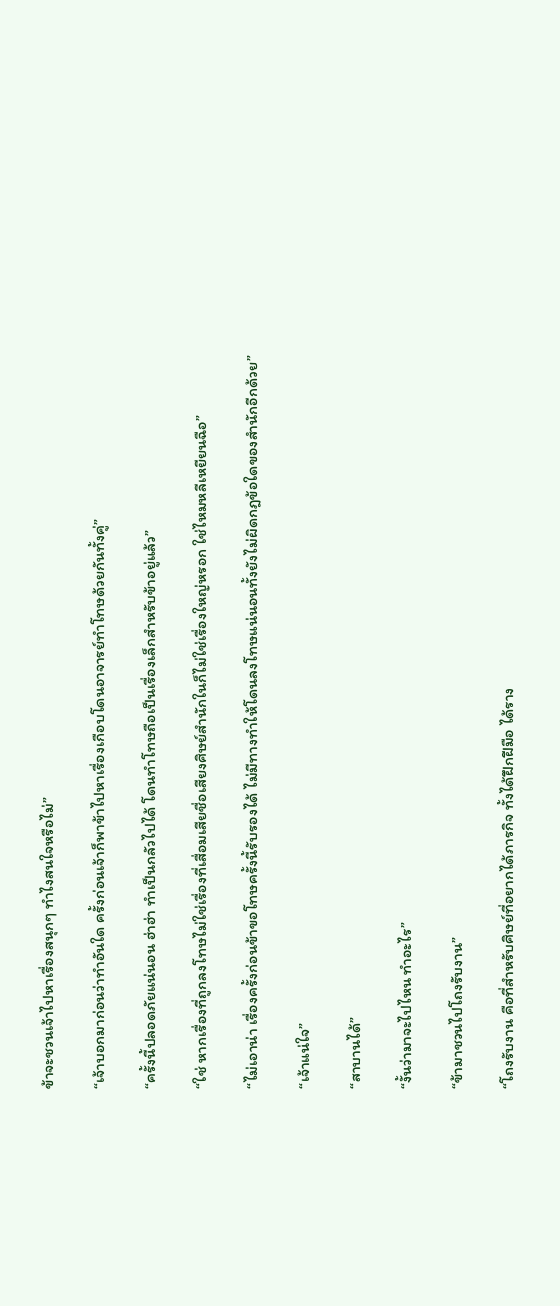ข้าจะชวนเจ้าไปหาเรื่องสนุกๆ ทำไงสนใจหรือไม่”

“เจ้าบอกมาก่อนว่าทำอันใด ครั้งก่อนเจ้าก็พาข้าไปหาเรื่องเกือบโดนอาจารย์ทำโทษด้วยกันทั้งคู่”

“ครั้งนี้ปลอดภัยแน่นอน ฮ่าฮ่า ทำเป็นกลัวไปได้ โดนทำโทษถือเป็นเรื่องเล็กสำหรับข้าอยู่แล้ว”

“ใช่ หากเรื่องที่ถูกลงโทษไม่ใช่เรื่องที่เสื่อมเสียชื่อเสียงศิษย์สำนักในก็ไม่ใช่เรื่องใหญ่หรอก ใช่ไหมหลีเหยียนฉือ”

“ไม่เอาน่า เรื่องครั้งก่อนข้าขอโทษครั้งนี้รับรองได้ ไม่มีทางทำให้โดนลงโทษแน่นอนทั้งยังไม่ผิดกฎข้อใดของสำนักอีกด้วย”

“เจ้าแน่ใจ”

“สาบานได้”

“งั้นว่ามาจะไปไหน ทำอะไร”

“ข้ามาชวนไปโถงรับงาน”

“โถงรับงาน คือที่สำหรับศิษย์ที่อยากได้ภารกิจ ทั้งได้ฝึกฝีมือ ได้ราง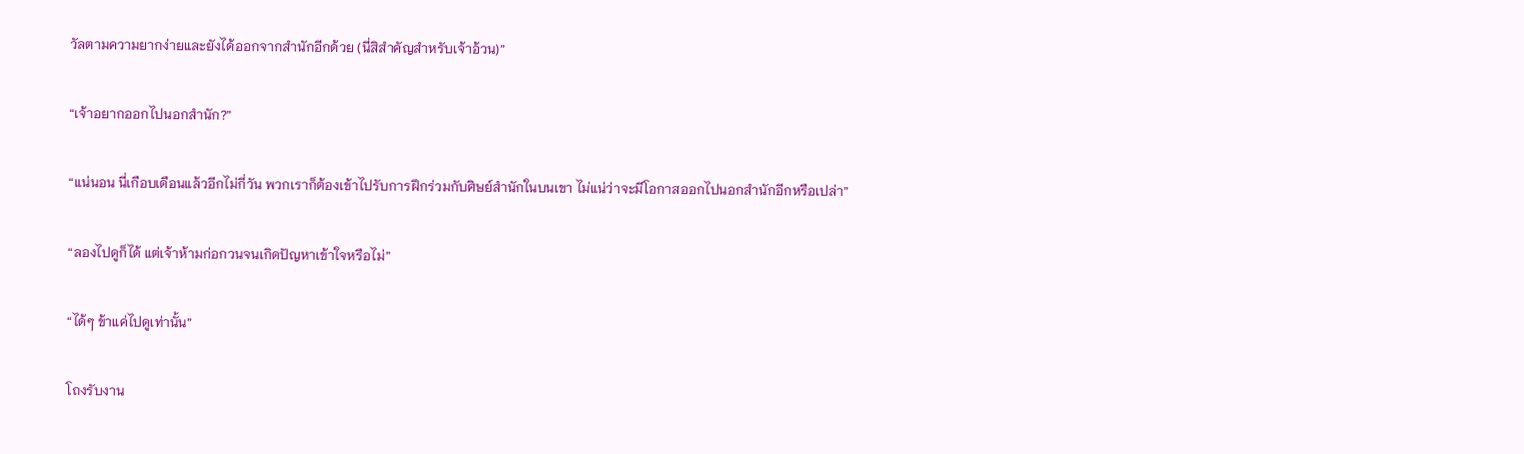วัลตามความยากง่ายและยังได้ออกจากสำนักอีกด้วย (นี่สิสำคัญสำหรับเจ้าอ้วน)”

“เจ้าอยากออกไปนอกสำนัก?”

“แน่นอน นี่เกือบเดือนแล้วอีกไม่กี่วัน พวกเราก็ต้องเข้าไปรับการฝึกร่วมกับศิษย์สำนักในบนเขา ไม่แน่ว่าจะมีโอกาสออกไปนอกสำนักอีกหรือเปล่า”

“ลองไปดูก็ได้ แต่เจ้าห้ามก่อกวนจนเกิดปัญหาเข้าใจหรือไม่”

“ได้ๆ ข้าแค่ไปดูเท่านั้น”

โถงรับงาน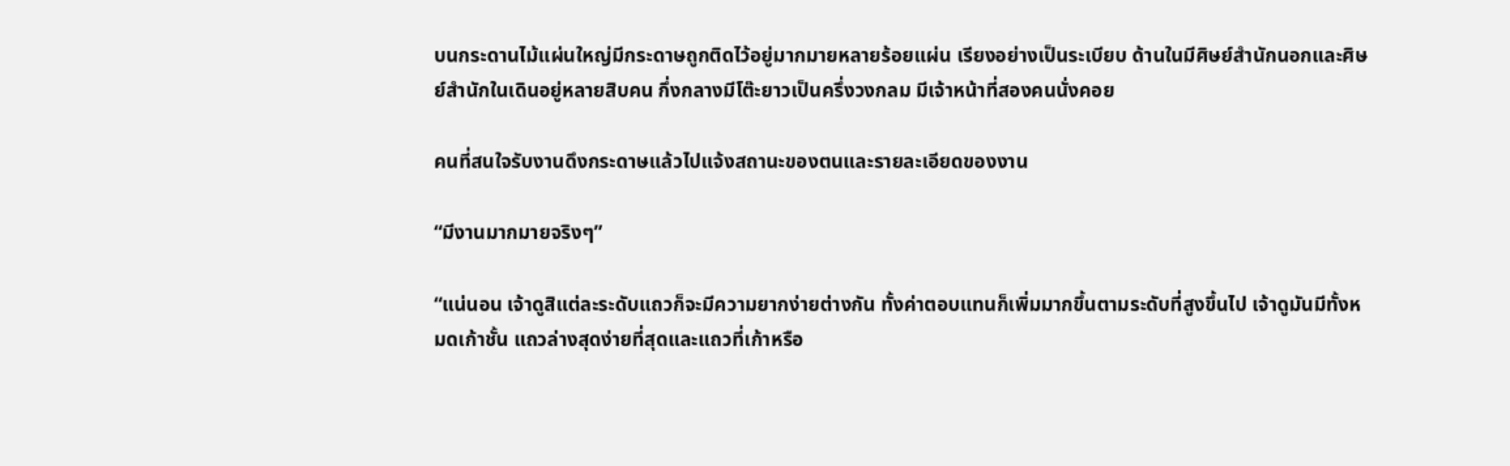บนกระดานไม้แผ่นใหญ่มีกระดาษถูกติดไว้อยู่มากมายหลายร้อยแผ่น เรียงอย่างเป็นระเบียบ ด้านในมีศิษย์สำนักนอกและศิษย์สำนักในเดินอยู่หลายสิบคน กึ่งกลางมีโต๊ะยาวเป็นครึ่งวงกลม มีเจ้าหน้าที่สองคนนั่งคอย

คนที่สนใจรับงานดึงกระดาษแล้วไปแจ้งสถานะของตนและรายละเอียดของงาน

“มีงานมากมายจริงๆ”

“แน่นอน เจ้าดูสิแต่ละระดับแถวก็จะมีความยากง่ายต่างกัน ทั้งค่าตอบแทนก็เพิ่มมากขึ้นตามระดับที่สูงขึ้นไป เจ้าดูมันมีทั้งหมดเก้าชั้น แถวล่างสุดง่ายที่สุดและแถวที่เก้าหรือ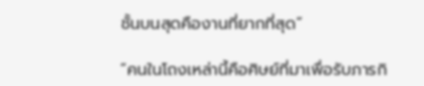ชั้นบนสุดคืองานที่ยากที่สุด”

“คนในโถงเหล่านี้คือศิษย์ที่มาเพื่อรับภารกิ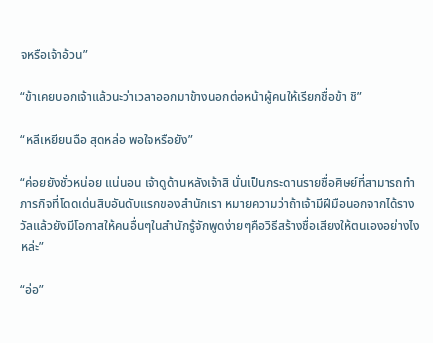จหรือเจ้าอ้วน”

“ข้าเคยบอกเจ้าแล้วนะว่าเวลาออกมาข้างนอกต่อหน้าผู้คนให้เรียกชื่อข้า ชิ”

“หลีเหยียนฉือ สุดหล่อ พอใจหรือยัง”

“ค่อยยังชั่วหน่อย แน่นอน เจ้าดูด้านหลังเจ้าสิ นั่นเป็นกระดานรายชื่อศิษย์ที่สามารถทำภารกิจที่โดดเด่นสิบอันดับแรกของสำนักเรา หมายความว่าถ้าเจ้ามีฝีมือนอกจากได้รางวัลแล้วยังมีโอกาสให้คนอื่นๆในสำนักรู้จักพูดง่ายๆคือวิธีสร้างชื่อเสียงให้ตนเองอย่างไงหล่ะ”

“อ่อ”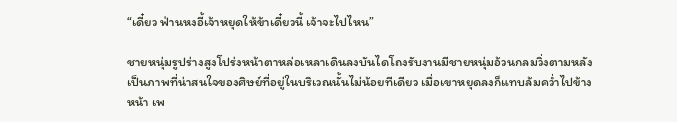“เดี๋ยว ฟ่านหงอี้เจ้าหยุดให้ข้าเดี๋ยวนี้ เจ้าจะไปไหน”

ชายหนุ่มรูปร่างสูงโปร่งหน้าตาหล่อเหลาเดินลงบันไดโถงรับงานมีชายหนุ่มอ้วนกลมวิ่งตามหลังเป็นภาพที่น่าสนใจของศิษย์ที่อยู่ในบริเวณนั้นไม่น้อยทีเดียว เมื่อเขาหยุดลงก็แทบล้มคว่ำไปข้างหน้า เพ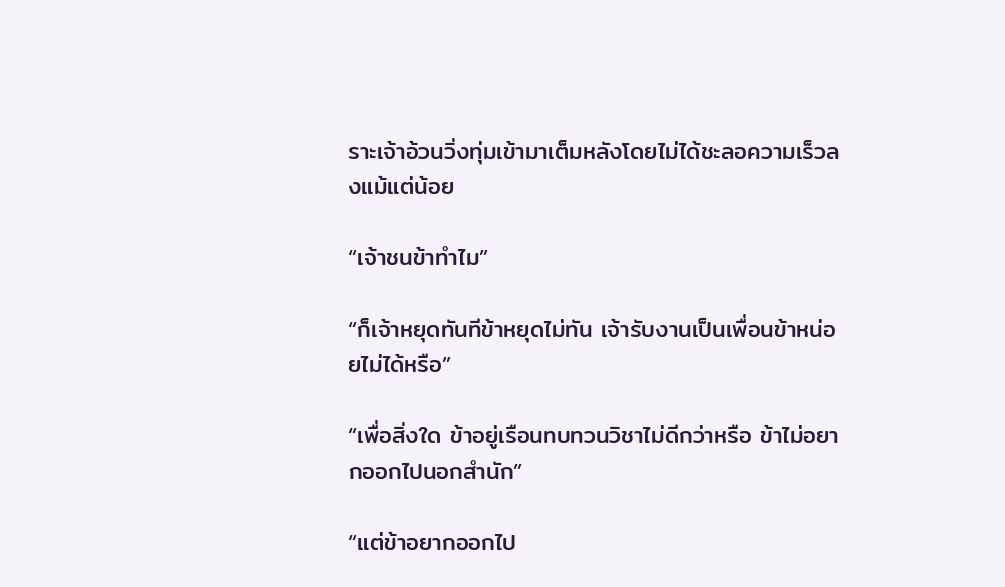ราะเจ้าอ้วนวิ่งทุ่มเข้ามาเต็มหลังโดยไม่ได้ชะลอความเร็วลงแม้แต่น้อย

“เจ้าชนข้าทำไม”

“ก็เจ้าหยุดทันทีข้าหยุดไม่ทัน เจ้ารับงานเป็นเพื่อนข้าหน่อยไม่ได้หรือ”

“เพื่อสิ่งใด ข้าอยู่เรือนทบทวนวิชาไม่ดีกว่าหรือ ข้าไม่อยากออกไปนอกสำนัก”

“แต่ข้าอยากออกไป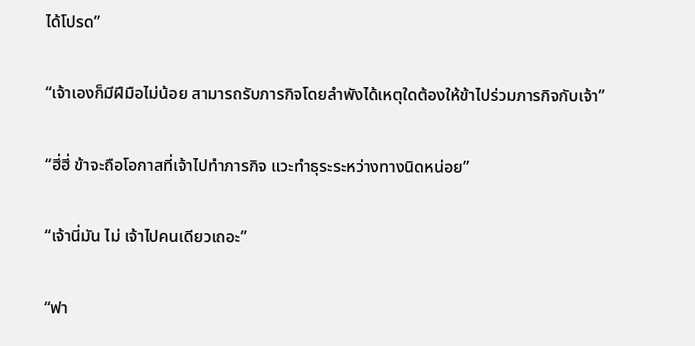ได้โปรด”

“เจ้าเองก็มีฝีมือไม่น้อย สามารถรับภารกิจโดยลำพังได้เหตุใดต้องให้ข้าไปร่วมภารกิจกับเจ้า”

“ฮี่ฮี่ ข้าจะถือโอกาสที่เจ้าไปทำภารกิจ แวะทำธุระระหว่างทางนิดหน่อย”

“เจ้านี่มัน ไม่ เจ้าไปคนเดียวเถอะ”

“ฟา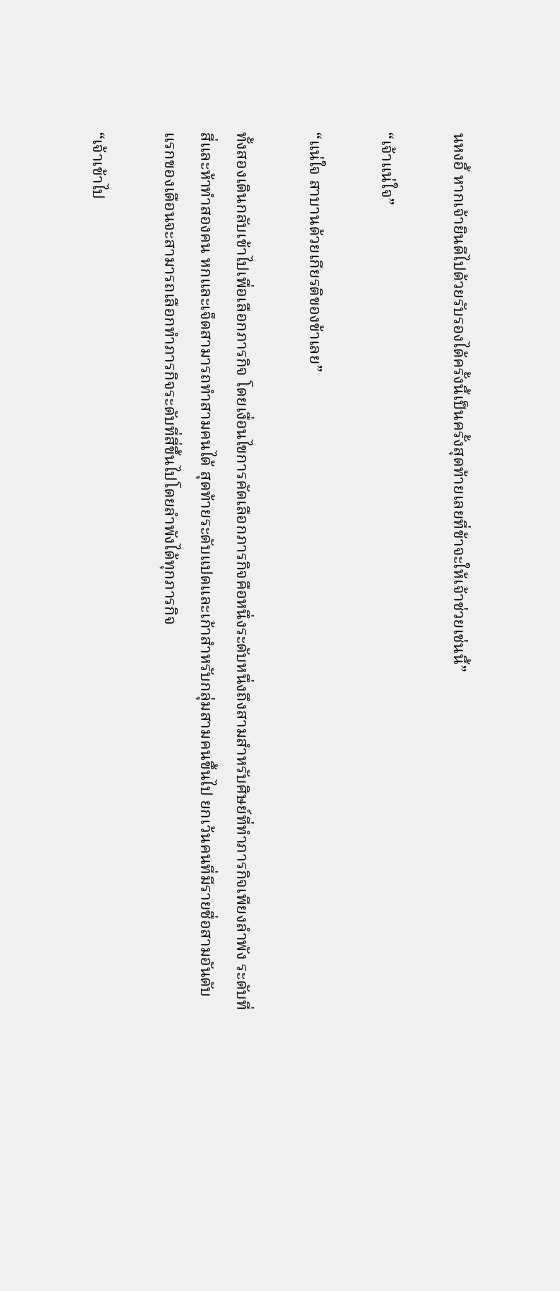นหงอี้ หากเจ้ายินดีไปด้วยรับรองได้ครั้งนี้เป็นครั้งสุดท้ายเลยที่ข้าจะให้เจ้าช่วยเช่นนี้”

“เจ้าแน่ใจ”

“แน่ใจ สาบานด้วยเกียรติของข้าเลย”

ทั้งสองเดินกลับเข้าไปเพื่อเลือกภารกิจ โดยเงื่อนไขการคัดเลือกภารกิจคือหนึ่งระดับหนึ่งถึงสามสำหรับศิษย์ที่ทำภารกิจเพียงลำพัง ระดับที่สี่และห้าทำสองคน หกและเจ็ดสามารถทำสามคนได้ สุดท้ายระดับแปดและเก้าสำหรับกลุ่มสามคนขึ้นไป ยกเว้นคนที่มีรายชื่อสามอันดับแรกของเดือนจะสามารถเลือกทำภารกิจระดับที่สี่ขึ้นไปโดยลำพังได้ทุกภารกิจ

“เจ้าเข้าไป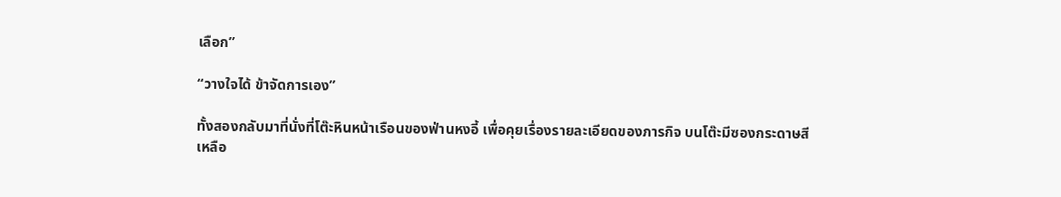เลือก”

“วางใจได้ ข้าจัดการเอง”

ทั้งสองกลับมาที่นั่งที่โต๊ะหินหน้าเรือนของฟ่านหงอี้ เพื่อคุยเรื่องรายละเอียดของภารกิจ บนโต๊ะมีซองกระดาษสีเหลือ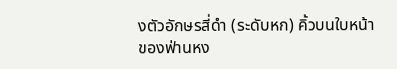งตัวอักษรสี่ดำ (ระดับหก) คิ้วบนใบหน้าของฟ่านหง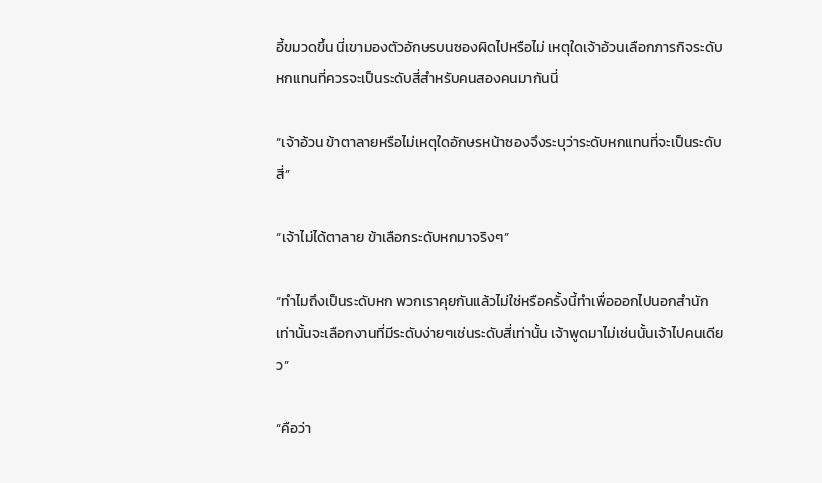อี้ขมวดขึ้น นี่เขามองตัวอักษรบนซองผิดไปหรือไม่ เหตุใดเจ้าอ้วนเลือกภารกิจระดับหกแทนที่ควรจะเป็นระดับสี่สำหรับคนสองคนมากันนี่

“เจ้าอ้วน ข้าตาลายหรือไม่เหตุใดอักษรหน้าซองจึงระบุว่าระดับหกแทนที่จะเป็นระดับสี่”

“เจ้าไม่ได้ตาลาย ข้าเลือกระดับหกมาจริงๆ”

“ทำไมถึงเป็นระดับหก พวกเราคุยกันแล้วไม่ใช่หรือครั้งนี้ทำเพื่อออกไปนอกสำนักเท่านั้นจะเลือกงานที่มีระดับง่ายๆเช่นระดับสี่เท่านั้น เจ้าพูดมาไม่เช่นนั้นเจ้าไปคนเดียว”

“คือว่า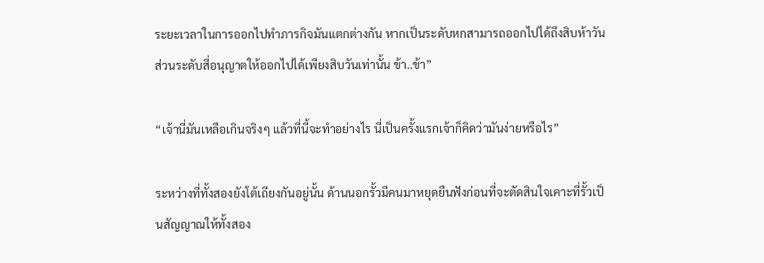ระยะเวลาในการออกไปทำภารกิจมันแตกต่างกัน หากเป็นระดับหกสามารถออกไปได้ถึงสิบห้าวันส่วนระดับสี่อนุญาตให้ออกไปได้เพียงสิบวันเท่านั้น ข้า..ข้า”

“เจ้านี่มันเหลือเกินจริงๆ แล้วที่นี้จะทำอย่างไร นี่เป็นครั้งแรกเจ้าก็คิดว่ามันง่ายหรือไร”

ระหว่างที่ทั้งสองยังโต้เถียงกันอยู่นั้น ด้านนอกรั้วมีคนมาหยุดยืนฟังก่อนที่จะตัดสินใจเคาะที่รั้วเป็นสัญญาณให้ทั้งสอง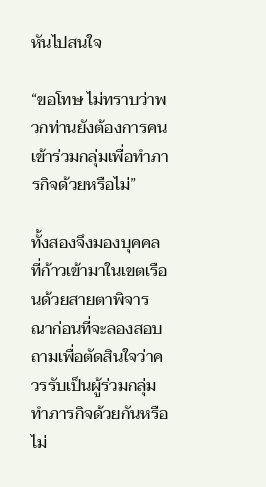หันไปสนใจ

“ขอโทษ ไม่ทราบว่าพวกท่านยังต้องการคนเข้าร่วมกลุ่มเพื่อทำภารกิจด้วยหรือไม่”

ทั้งสองจึงมองบุคคลที่ก้าวเข้ามาในเขตเรือนด้วยสายตาพิจารณาก่อนที่จะลองสอบถามเพื่อตัดสินใจว่าควรรับเป็นผู้ร่วมกลุ่มทำภารกิจด้วยกันหรือไม่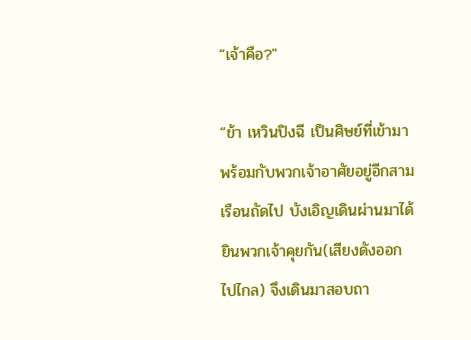“เจ้าคือ?"

“ข้า เหวินปิงฉี เป็นศิษย์ที่เข้ามาพร้อมกับพวกเจ้าอาศัยอยู่อีกสามเรือนถัดไป บังเอิญเดินผ่านมาได้ยินพวกเจ้าคุยกัน(เสียงดังออกไปไกล) จึงเดินมาสอบถา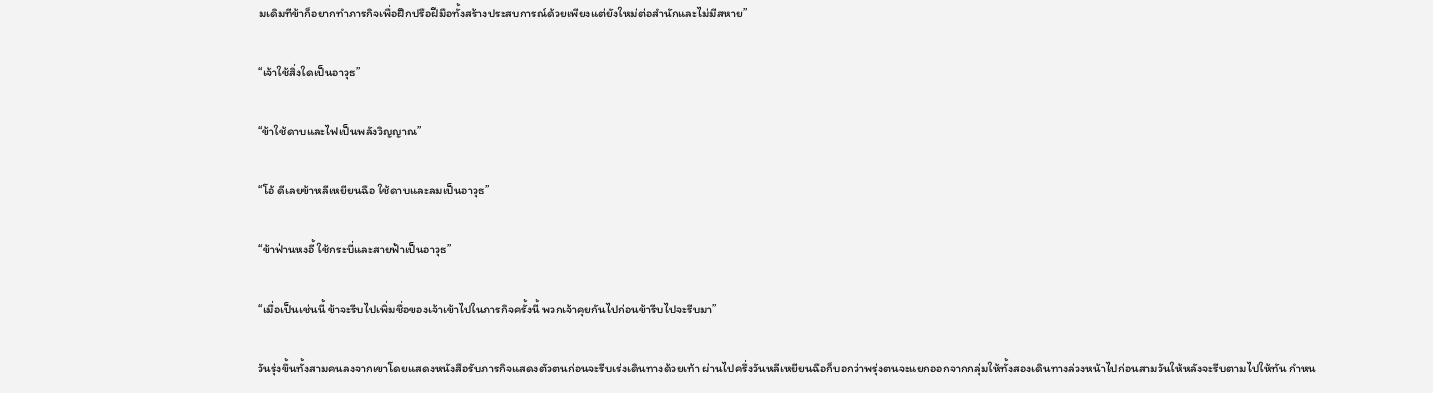มเดิมทีข้าก็อยากทำภารกิจเพื่อฝึกปรือฝีมือทั้งสร้างประสบการณ์ด้วยเพียงแต่ยังใหม่ต่อสำนักและไม่มีสหาย”

“เจ้าใช้สิ่งใดเป็นอาวุธ”

“ข้าใช้ดาบและไฟเป็นพลังวิญญาณ”

“โอ้ ดีเลยข้าหลีเหยียนฉือ ใช้ดาบและลมเป็นอาวุธ”

“ข้าฟ่านหงอี้ ใช้กระบี่และสายฟ้าเป็นอาวุธ”

“เมื่อเป็นเช่นนี้ ข้าจะรีบไปเพิ่มชื่อของเจ้าเข้าไปในภารกิจครั้งนี้ พวกเจ้าคุยกันไปก่อนข้ารีบไปจะรีบมา”

วันรุ่งขึ้นทั้งสามคนลงจากเขาโดยแสดงหนังสือรับภารกิจแสดงตัวตนก่อนจะรีบเร่งเดินทางด้วยเท้า ผ่านไปครึ่งวันหลีเหยียนฉือก็บอกว่าพรุ่งตนจะแยกออกจากกลุ่มให้ทั้งสองเดินทางล่วงหน้าไปก่อนสามวันให้หลังจะรีบตามไปให้ทัน กำหน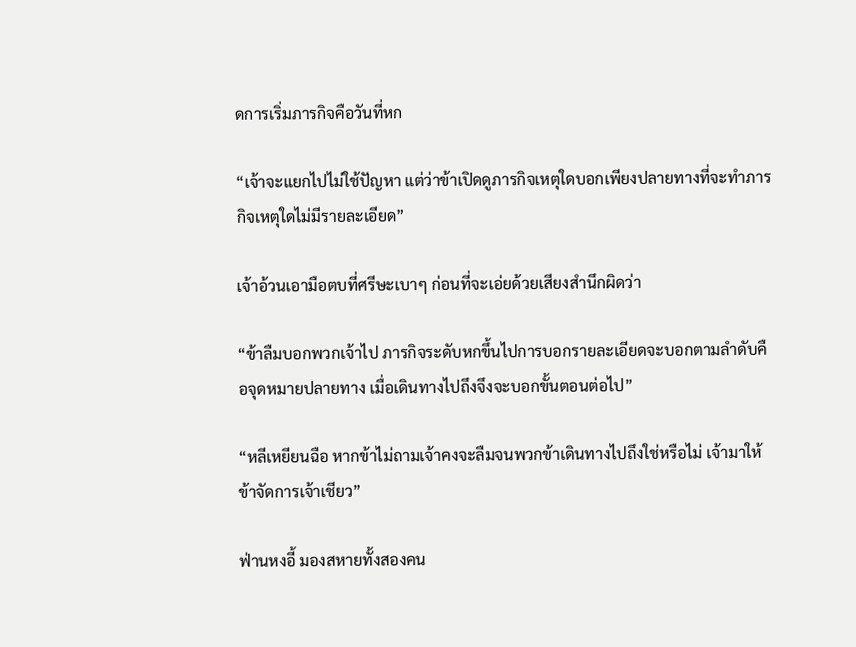ดการเริ่มภารกิจคือวันที่หก

“เจ้าจะแยกไปไม่ใช้ปัญหา แต่ว่าข้าเปิดดูภารกิจเหตุใดบอกเพียงปลายทางที่จะทำภารกิจเหตุใดไม่มีรายละเอียด”

เจ้าอ้วนเอามือตบที่ศรีษะเบาๆ ก่อนที่จะเอ่ยด้วยเสียงสำนึกผิดว่า

“ข้าลืมบอกพวกเจ้าไป ภารกิจระดับหกขึ้นไปการบอกรายละเอียดจะบอกตามลำดับคือจุดหมายปลายทาง เมื่อเดินทางไปถึงจึงจะบอกขั้นตอนต่อไป”

“หลีเหยียนฉือ หากข้าไม่ถามเจ้าคงจะลืมจนพวกข้าเดินทางไปถึงใช่หรือไม่ เจ้ามาให้ข้าจัดการเจ้าเชียว”

ฟ่านหงอี้ มองสหายทั้งสองคน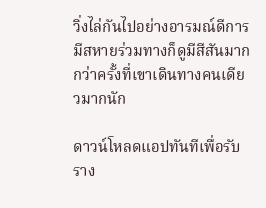วิ่งไล่กันไปอย่างอารมณ์ดีการมีสหายร่วมทางก็ดูมีสีสันมากกว่าครั้งที่เขาเดินทางคนเดียวมากนัก

ดาวน์โหลดแอปทันทีเพื่อรับราง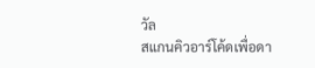วัล
สแกนคิวอาร์โค้ดเพื่อดา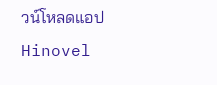วน์โหลดแอปHinovel